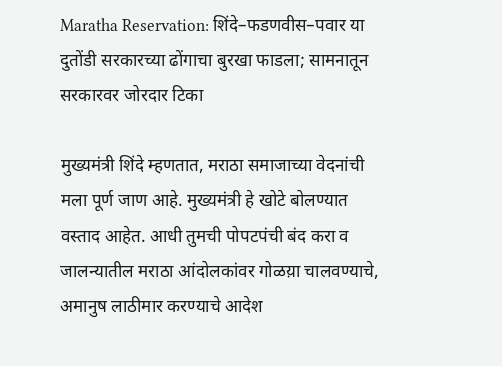Maratha Reservation: शिंदे–फडणवीस–पवार या दुतोंडी सरकारच्या ढोंगाचा बुरखा फाडला; सामनातून सरकारवर जोरदार टिका

मुख्यमंत्री शिंदे म्हणतात, मराठा समाजाच्या वेदनांची मला पूर्ण जाण आहे. मुख्यमंत्री हे खोटे बोलण्यात वस्ताद आहेत. आधी तुमची पोपटपंची बंद करा व जालन्यातील मराठा आंदोलकांवर गोळय़ा चालवण्याचे, अमानुष लाठीमार करण्याचे आदेश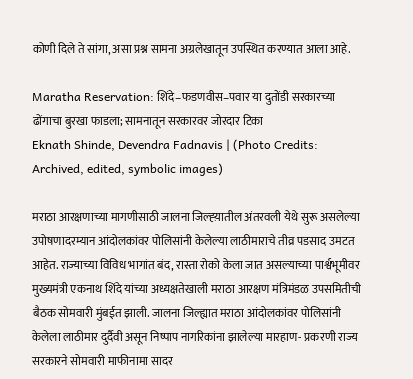कोणी दिले ते सांगा, असा प्रश्न सामना अग्रलेखातून उपस्थित करण्यात आला आहे.

Maratha Reservation: शिंदे–फडणवीस–पवार या दुतोंडी सरकारच्या ढोंगाचा बुरखा फाडला; सामनातून सरकारवर जोरदार टिका
Eknath Shinde, Devendra Fadnavis | (Photo Credits: Archived, edited, symbolic images)

मराठा आरक्षणाच्या मागणीसाठी जालना जिल्ह्य़ातील अंतरवली येथे सुरू असलेल्या उपोषणादरम्यान आंदोलकांवर पोलिसांनी केलेल्या लाठीमाराचे तीव्र पडसाद उमटत आहेत. राज्याच्या विविध भागांत बंद, रास्ता रोको केला जात असल्याच्या पार्श्वभूमीवर मुख्यमंत्री एकनाथ शिंदे यांच्या अध्यक्षतेखाली मराठा आरक्षण मंत्रिमंडळ उपसमितीची बैठक सोमवारी मुंबईत झाली. जालना जिल्ह्यात मराठा आंदोलकांवर पोलिसांनी केलेला लाठीमार दुर्दैवी असून निष्पाप नागरिकांना झालेल्या मारहाण- प्रकरणी राज्य सरकारने सोमवारी माफीनामा सादर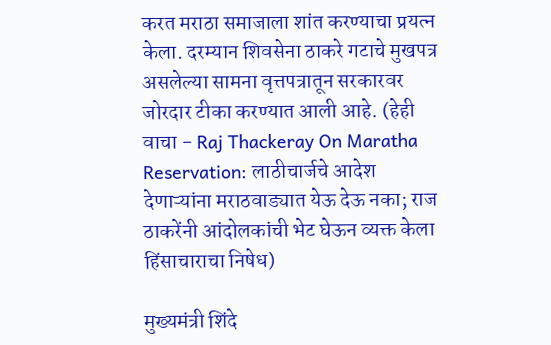करत मराठा समाजाला शांत करण्याचा प्रयत्न केला. दरम्यान शिवसेना ठाकरे गटाचे मुखपत्र असलेल्या सामना वृत्तपत्रातून सरकारवर जोरदार टीका करण्यात आली आहे. (हेही वाचा - Raj Thackeray On Maratha Reservation: लाठीचार्जचे आदेश देणाऱ्यांना मराठवाड्यात येऊ देऊ नका; राज ठाकरेंनी आंदोलकांची भेट घेऊन व्यक्त केला हिंसाचाराचा निषेध)

मुख्यमंत्री शिंदे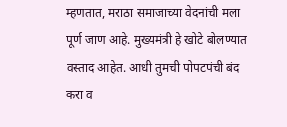म्हणतात, मराठा समाजाच्या वेदनांची मला पूर्ण जाण आहे. मुख्यमंत्री हे खोटे बोलण्यात वस्ताद आहेत. आधी तुमची पोपटपंची बंद करा व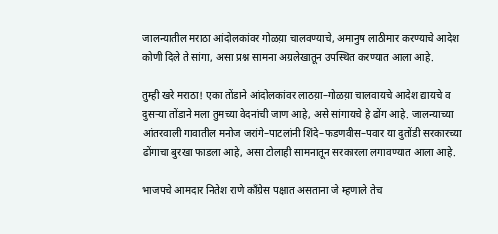जालन्यातील मराठा आंदोलकांवर गोळय़ा चालवण्याचे, अमानुष लाठीमार करण्याचे आदेश कोणी दिले ते सांगा, असा प्रश्न सामना अग्रलेखातून उपस्थित करण्यात आला आहे.

तुम्ही खरे मराठा! एका तोंडाने आंदोलकांवर लाठय़ा–गोळय़ा चालवायचे आदेश द्यायचे व दुसऱ्या तोंडाने मला तुमच्या वेदनांची जाण आहे, असे सांगायचे हे ढोंग आहे. जालन्याच्या आंतरवाली गावातील मनोज जरांगे–पाटलांनी शिंदे–फडणवीस–पवार या दुतोंडी सरकारच्या ढोंगाचा बुरखा फाडला आहे, असा टोलाही सामनातून सरकारला लगावण्यात आला आहे.

भाजपचे आमदार नितेश राणे काँग्रेस पक्षात असताना जे म्हणाले तेच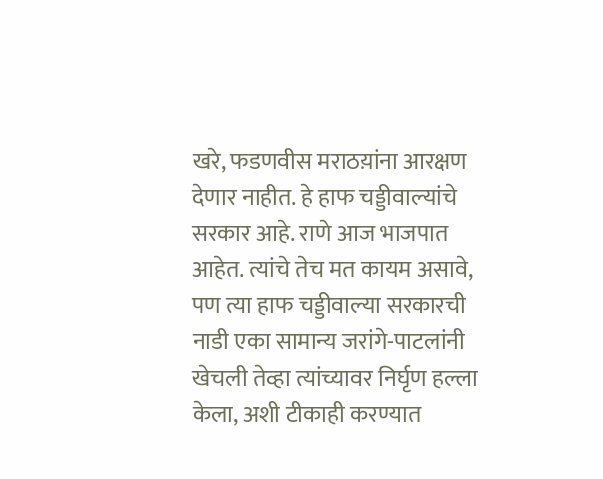खरे, फडणवीस मराठय़ांना आरक्षण देणार नाहीत. हे हाफ चड्डीवाल्यांचे सरकार आहे. राणे आज भाजपात आहेत. त्यांचे तेच मत कायम असावे, पण त्या हाफ चड्डीवाल्या सरकारची नाडी एका सामान्य जरांगे-पाटलांनी खेचली तेव्हा त्यांच्यावर निर्घृण हल्ला केला, अशी टीकाही करण्यात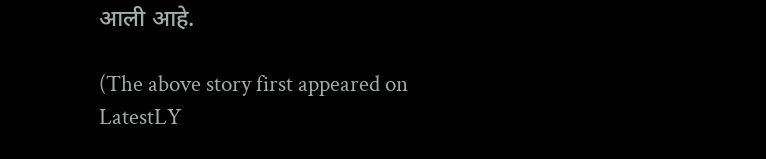आली आहे.

(The above story first appeared on LatestLY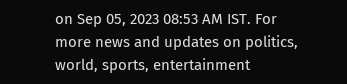on Sep 05, 2023 08:53 AM IST. For more news and updates on politics, world, sports, entertainment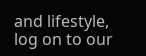and lifestyle, log on to our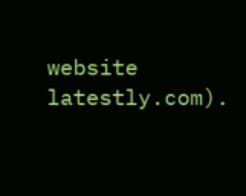website latestly.com).